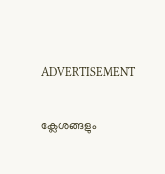ADVERTISEMENT

ക്ലേശങ്ങളും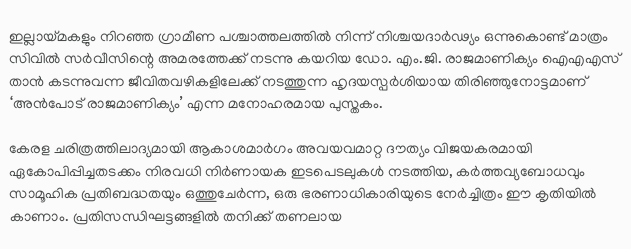ഇല്ലായ്മകളും നിറഞ്ഞ ഗ്രാമീണ പശ്ചാത്തലത്തിൽ നിന്ന് നിശ്ചയദാർഢ്യം ഒന്നുകൊണ്ട് മാത്രം സിവിൽ സർവീസിന്റെ അമരത്തേക്ക് നടന്നു കയറിയ ഡോ. എം.ജി. രാജമാണിക്യം ഐഎഎസ് താൻ കടന്നുവന്ന ജീവിതവഴികളിലേക്ക് നടത്തുന്ന ഹൃദയസ്പർശിയായ തിരിഞ്ഞുനോട്ടമാണ് ‘അന്‍പോട് രാജമാണിക്യം’ എന്ന മനോഹരമായ പുസ്തകം.

കേരള ചരിത്രത്തിലാദ്യമായി ആകാശമാർഗം അവയവമാറ്റ ദൗത്യം വിജയകരമായി ഏകോപിപ്പിച്ചതടക്കം നിരവധി നിർണായക ഇടപെടലുകൾ നടത്തിയ, കർത്തവ്യബോധവും സാമൂഹിക പ്രതിബദ്ധതയും ഒത്തുചേർന്ന, ഒരു ഭരണാധികാരിയുടെ നേർച്ചിത്രം ഈ കൃതിയിൽ കാണാം. പ്രതിസന്ധിഘട്ടങ്ങളിൽ തനിക്ക് തണലായ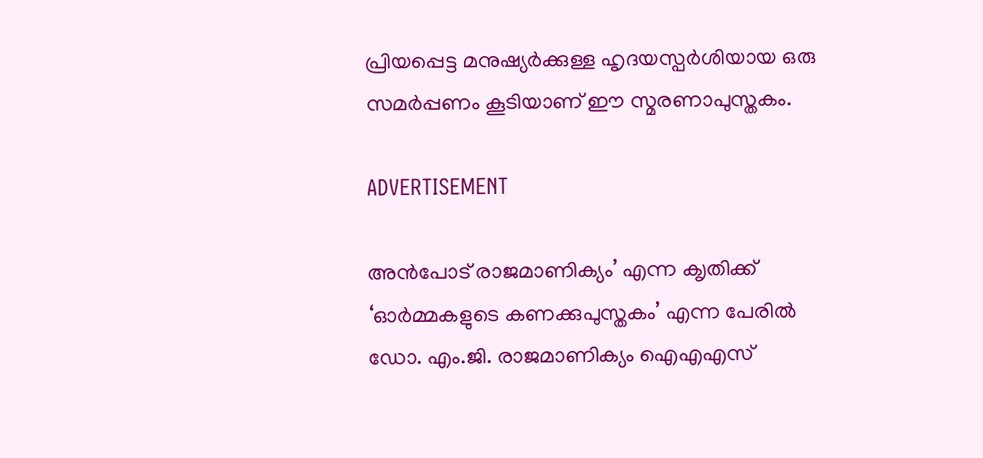പ്രിയപ്പെട്ട മനുഷ്യർക്കുള്ള ഹൃദയസ്പർശിയായ ഒരു സമർപ്പണം കൂടിയാണ് ഈ സ്മരണാപുസ്തകം.

ADVERTISEMENT

അന്‍പോട് രാജമാണിക്യം’ എന്ന ക‍ൃതിക്ക് ‘ഓര്‍മ്മകളുടെ കണക്കുപുസ്തകം’ എന്ന പേരില്‍ ഡോ. എം.ജി. രാജമാണിക്യം ഐഎഎസ്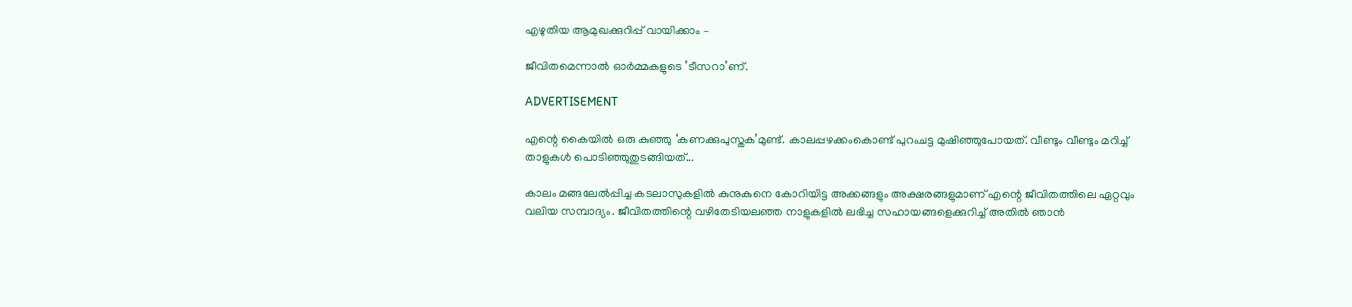എഴുതിയ ആമുഖക്കുറിപ്പ് വായിക്കാം –

ജീവിതമെന്നാല്‍ ഓര്‍മ്മകളുടെ ’ടീസറാ’ണ്.

ADVERTISEMENT

എന്റെ കൈയില്‍ ഒരു കുഞ്ഞു ‘കണക്കുപുസ്തക’മുണ്ട്. കാലപ്പഴക്കംകൊണ്ട് പുറംചട്ട മുഷിഞ്ഞുപോയത്. വീണ്ടും വീണ്ടും മറിച്ച് താളുകള്‍ പൊടിഞ്ഞുതുടങ്ങിയത്...

കാലം മങ്ങലേല്‍പ്പിച്ച കടലാസുകളില്‍ കുനുകുനെ കോറിയിട്ട അക്കങ്ങളും അക്ഷരങ്ങളുമാണ് എന്റെ ജീവിതത്തിലെ ഏറ്റവും വലിയ സമ്പാദ്യം. ജീവിതത്തിന്റെ വഴിതേടിയലഞ്ഞ നാളുകളില്‍ ലഭിച്ച സഹായങ്ങളെക്കുറിച്ച് അതില്‍ ഞാന്‍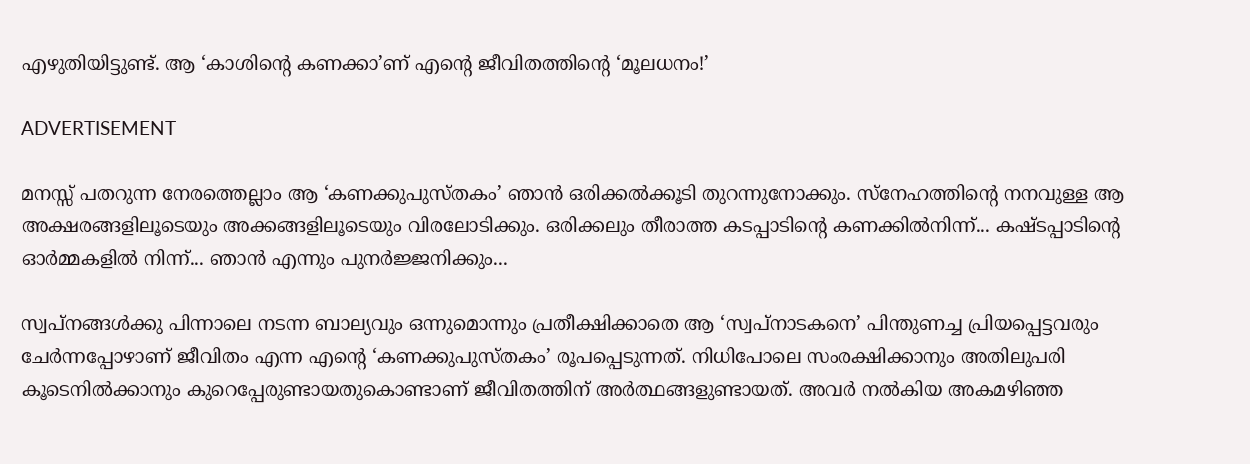എഴുതിയിട്ടുണ്ട്. ആ ‘കാശിന്റെ കണക്കാ’ണ് എന്റെ ജീവിതത്തിന്റെ ‘മൂലധനം!’

ADVERTISEMENT

മനസ്സ് പതറുന്ന നേരത്തെല്ലാം ആ ‘കണക്കുപുസ്തകം’ ഞാന്‍ ഒരിക്കല്‍ക്കൂടി തുറന്നുനോക്കും. സ്‌നേഹത്തിന്റെ നനവുള്ള ആ അക്ഷരങ്ങളിലൂടെയും അക്കങ്ങളിലൂടെയും വിരലോടിക്കും. ഒരിക്കലും തീരാത്ത കടപ്പാടിന്റെ കണക്കില്‍നിന്ന്... കഷ്ടപ്പാടിന്റെ ഓര്‍മ്മകളില്‍ നിന്ന്... ഞാന്‍ എന്നും പുനര്‍ജ്ജനിക്കും...

സ്വപ്‌നങ്ങള്‍ക്കു പിന്നാലെ നടന്ന ബാല്യവും ഒന്നുമൊന്നും പ്രതീക്ഷിക്കാതെ ആ ‘സ്വപ്‌നാടകനെ’ പിന്തുണച്ച പ്രിയപ്പെട്ടവരും ചേര്‍ന്നപ്പോഴാണ് ജീവിതം എന്ന എന്റെ ‘കണക്കുപുസ്തകം’ രൂപപ്പെടുന്നത്. നിധിപോലെ സംരക്ഷിക്കാനും അതിലുപരി കൂടെനില്‍ക്കാനും കുറെപ്പേരുണ്ടായതുകൊണ്ടാണ് ജീവിതത്തിന് അര്‍ത്ഥങ്ങളുണ്ടായത്. അവര്‍ നല്‍കിയ അകമഴിഞ്ഞ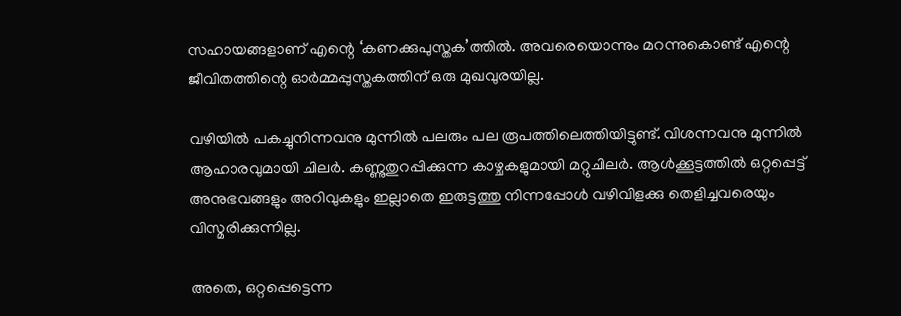സഹായങ്ങളാണ് എന്റെ ‘കണക്കുപുസ്തക’ത്തില്‍. അവരെയൊന്നും മറന്നുകൊണ്ട് എന്റെ ജീവിതത്തിന്റെ ഓര്‍മ്മപ്പുസ്തകത്തിന് ഒരു മുഖവുരയില്ല.

വഴിയില്‍ പകച്ചുനിന്നവനു മുന്നില്‍ പലരും പല രൂപത്തിലെത്തിയിട്ടുണ്ട്. വിശന്നവനു മുന്നില്‍ ആഹാരവുമായി ചിലര്‍. കണ്ണുതുറപ്പിക്കുന്ന കാഴ്ചകളുമായി മറ്റുചിലര്‍. ആള്‍ക്കൂട്ടത്തില്‍ ഒറ്റപ്പെട്ട് അനുഭവങ്ങളും അറിവുകളും ഇല്ലാതെ ഇരുട്ടത്തു നിന്നപ്പോള്‍ വഴിവിളക്കു തെളിച്ചവരെയും വിസ്മരിക്കുന്നില്ല.

അതെ, ഒറ്റപ്പെട്ടെന്ന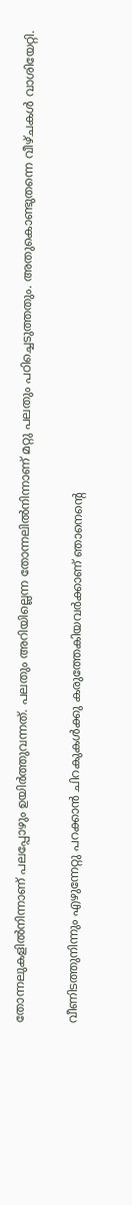തോന്നലുകളില്‍നിന്നാണ് പലപ്പോഴും ഉയിര്‍‍ത്തുവന്നത്. പലതും അറിയില്ലെന്ന തോന്നലില്‍നിന്നാണ് മറ്റു പലതും പഠിച്ചെടുത്തതും. അതുകൊണ്ടുതന്നെ വീഴ്ചകള്‍ വാശിയേറ്റി.

വീണിടത്തുനിന്നും എഴുന്നേറ്റു പറക്കാന്‍ ചിറകുകള്‍ക്കു കരുത്തേകിയവര്‍ക്കാണ് ഞാനെന്റെ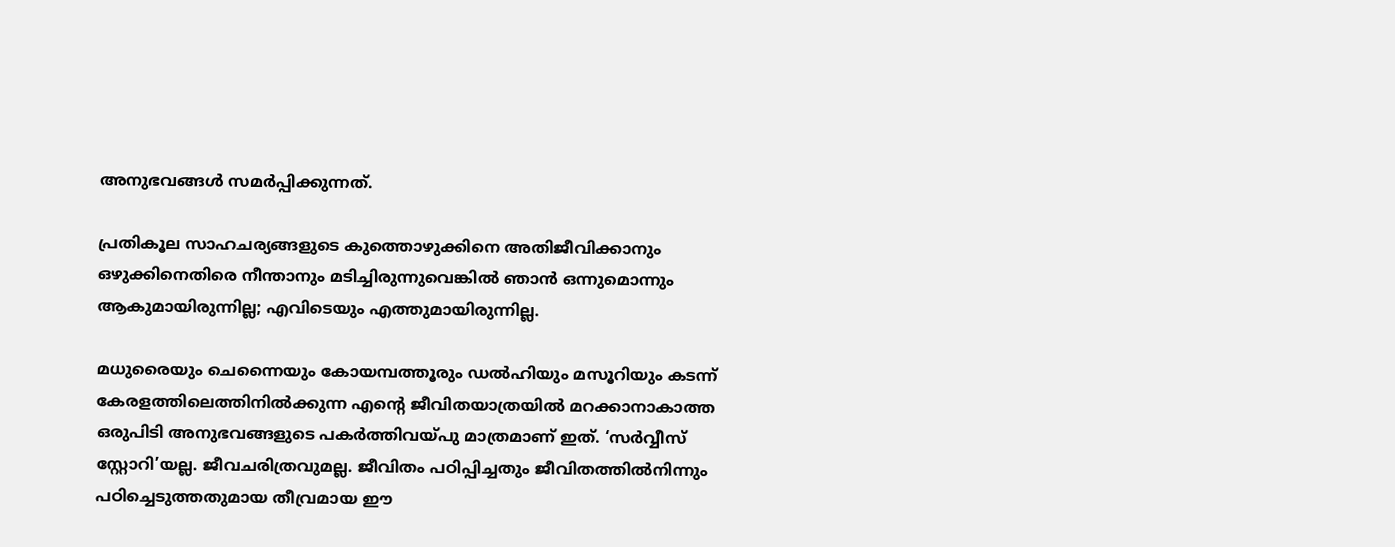അനുഭവങ്ങള്‍ സമര്‍പ്പിക്കുന്നത്.

പ്രതികൂല സാഹചര്യങ്ങളുടെ കുത്തൊഴുക്കിനെ അതിജീവിക്കാനും ഒഴുക്കിനെതിരെ നീന്താനും മടിച്ചിരുന്നുവെങ്കില്‍ ഞാന്‍ ഒന്നുമൊന്നും ആകുമായിരുന്നില്ല; എവിടെയും എത്തുമായിരുന്നില്ല.

മധുരൈയും ചെന്നൈയും കോയമ്പത്തൂരും ഡല്‍ഹിയും മസൂറിയും കടന്ന് കേരളത്തിലെത്തിനില്‍ക്കുന്ന എന്റെ ജീവിതയാത്രയില്‍ മറക്കാനാകാത്ത ഒരുപിടി അനുഭവങ്ങളുടെ പകര്‍ത്തിവയ്പു മാത്രമാണ് ഇത്. ‘സര്‍വ്വീസ് സ്റ്റോറി’യല്ല. ജീവചരിത്രവുമല്ല. ജീവിതം പഠിപ്പിച്ചതും ജീവിതത്തില്‍നിന്നും പഠിച്ചെടുത്തതുമായ തീവ്രമായ ഈ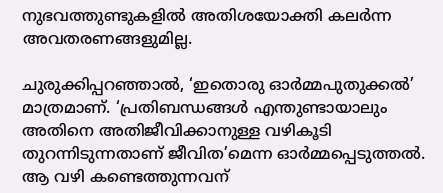നുഭവത്തുണ്ടുകളില്‍ അതിശയോക്തി കലര്‍ന്ന അവതരണങ്ങളുമില്ല.

ചുരുക്കിപ്പറഞ്ഞാല്‍, ‘ഇതൊരു ഓര്‍മ്മപുതുക്കല്‍’ മാത്രമാണ്. ‘പ്രതിബന്ധങ്ങള്‍ എന്തുണ്ടായാലും അതിനെ അതിജീവിക്കാനുള്ള വഴികൂടി തുറന്നിടുന്നതാണ് ജീവിത’മെന്ന ഓര്‍മ്മപ്പെടുത്തല്‍. ആ വഴി കണ്ടെത്തുന്നവന്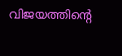വിജയത്തിന്റെ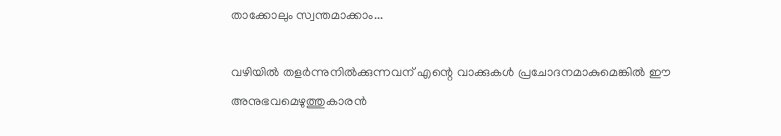താക്കോലും സ്വന്തമാക്കാം...

വഴിയില്‍ തളര്‍ന്നുനില്‍ക്കുന്നവന് എന്റെ വാക്കുകള്‍ പ്രചോദനമാകുമെങ്കില്‍ ഈ അനുഭവമെഴുത്തുകാരന്‍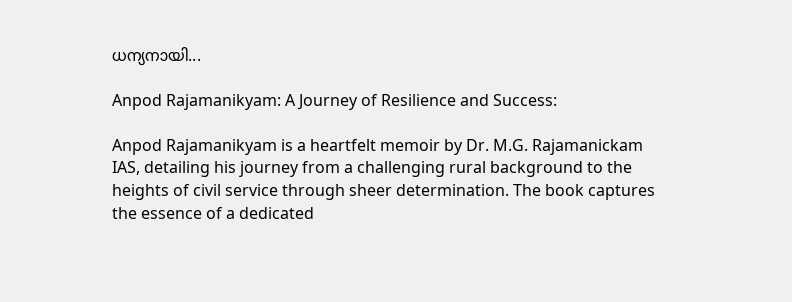ധന്യനായി...

Anpod Rajamanikyam: A Journey of Resilience and Success:

Anpod Rajamanikyam is a heartfelt memoir by Dr. M.G. Rajamanickam IAS, detailing his journey from a challenging rural background to the heights of civil service through sheer determination. The book captures the essence of a dedicated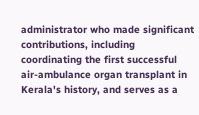administrator who made significant contributions, including coordinating the first successful air-ambulance organ transplant in Kerala's history, and serves as a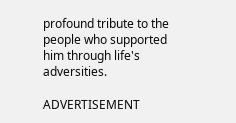profound tribute to the people who supported him through life's adversities.

ADVERTISEMENT